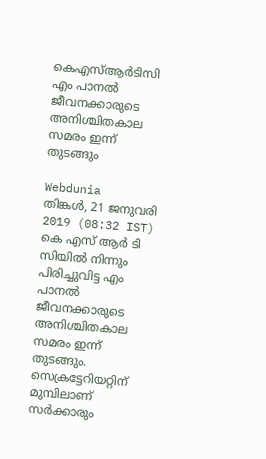കെഎസ്‌ആര്‍ടിസി എം പാനല്‍ ജീവനക്കാരുടെ അനിശ്ചിതകാല സമരം ഇന്ന് തുടങ്ങും

Webdunia
തിങ്കള്‍, 21 ജനുവരി 2019 (08:32 IST)
കെ എസ് ആർ ടി സിയില്‍ നിന്നും പിരിച്ചുവിട്ട എം പാനല്‍ ജീവനക്കാരുടെ അനിശ്ചിതകാല സമരം ഇന്ന് തുടങ്ങും. സെക്രട്ടേറിയറ്റിന് മുമ്പിലാണ് സര്‍ക്കാരും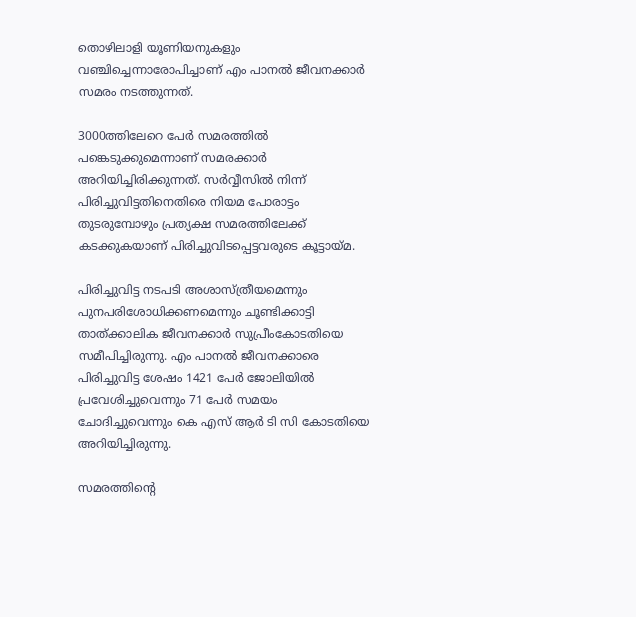തൊഴിലാളി യൂണിയനുകളും വഞ്ചിച്ചെന്നാരോപിച്ചാണ് എം പാനല്‍ ജീവനക്കാര്‍ സമരം നടത്തുന്നത്.

3000ത്തിലേറെ പേര്‍ സമരത്തില്‍ പങ്കെടുക്കുമെന്നാണ് സമരക്കാര്‍ അറിയിച്ചിരിക്കുന്നത്. സര്‍വ്വീസില്‍ നിന്ന് പിരിച്ചുവിട്ടതിനെതിരെ നിയമ പോരാട്ടം തുടരുമ്പോഴും പ്രത്യക്ഷ സമരത്തിലേക്ക് കടക്കുകയാണ് പിരിച്ചുവിടപ്പെട്ടവരുടെ കൂട്ടായ്മ.

പിരിച്ചുവിട്ട നടപടി അശാസ്ത്രീയമെന്നും പുനപരിശോധിക്കണമെന്നും ചൂണ്ടിക്കാട്ടി താത്ക്കാലിക ജീവനക്കാര്‍ സുപ്രീംകോടതിയെ സമീപിച്ചിരുന്നു. എം പാനല്‍ ജീവനക്കാരെ പിരിച്ചുവിട്ട ശേഷം 1421 പേര്‍ ജോലിയില്‍ പ്രവേശിച്ചുവെന്നും 71 പേര്‍ സമയം ചോദിച്ചുവെന്നും കെ എസ് ആര്‍ ടി സി കോടതിയെ അറിയിച്ചിരുന്നു.

സമരത്തിന്റെ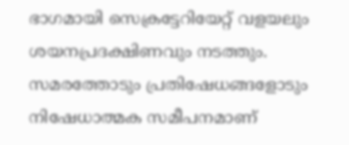ഭാഗമായി സെക്രട്ടേറിയേറ്റ് വളയലും ശയനപ്രദക്ഷിണവും നടത്തും. സമരത്തോടും പ്രതിഷേധങ്ങളോടും നിഷേധാത്മക സമീപനമാണ്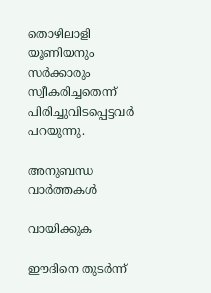തൊഴിലാളി യൂണിയനും സര്‍ക്കാരും സ്വീകരിച്ചതെന്ന് പിരിച്ചുവിടപ്പെട്ടവര്‍ പറയുന്നു.

അനുബന്ധ വാര്‍ത്തകള്‍

വായിക്കുക

ഈദിനെ തുടർന്ന്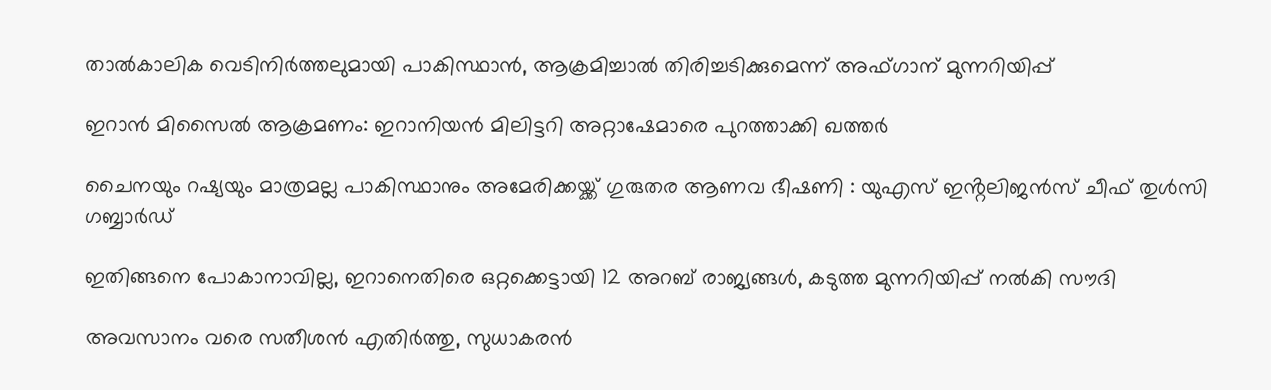താൽകാലിക വെടിനിർത്തലുമായി പാകിസ്ഥാൻ, ആക്രമിച്ചാൽ തിരിച്ചടിക്കുമെന്ന് അഫ്ഗാന് മുന്നറിയിപ്പ്

ഇറാൻ മിസൈൽ ആക്രമണം: ഇറാനിയൻ മിലിട്ടറി അറ്റാഷേമാരെ പുറത്താക്കി ഖത്തർ

ചൈനയും റഷ്യയും മാത്രമല്ല പാകിസ്ഥാനും അമേരിക്കയ്ക്ക് ഗുരുതര ആണവ ഭീഷണി : യുഎസ് ഇൻ്റലിജൻസ് ചീഫ് തുൾസി ഗബ്ബാർഡ്

ഇതിങ്ങനെ പോകാനാവില്ല, ഇറാനെതിരെ ഒറ്റക്കെട്ടായി 12 അറബ് രാജ്യങ്ങൾ, കടുത്ത മുന്നറിയിപ്പ് നൽകി സൗദി

അവസാനം വരെ സതീശൻ എതിർത്തു, സുധാകരൻ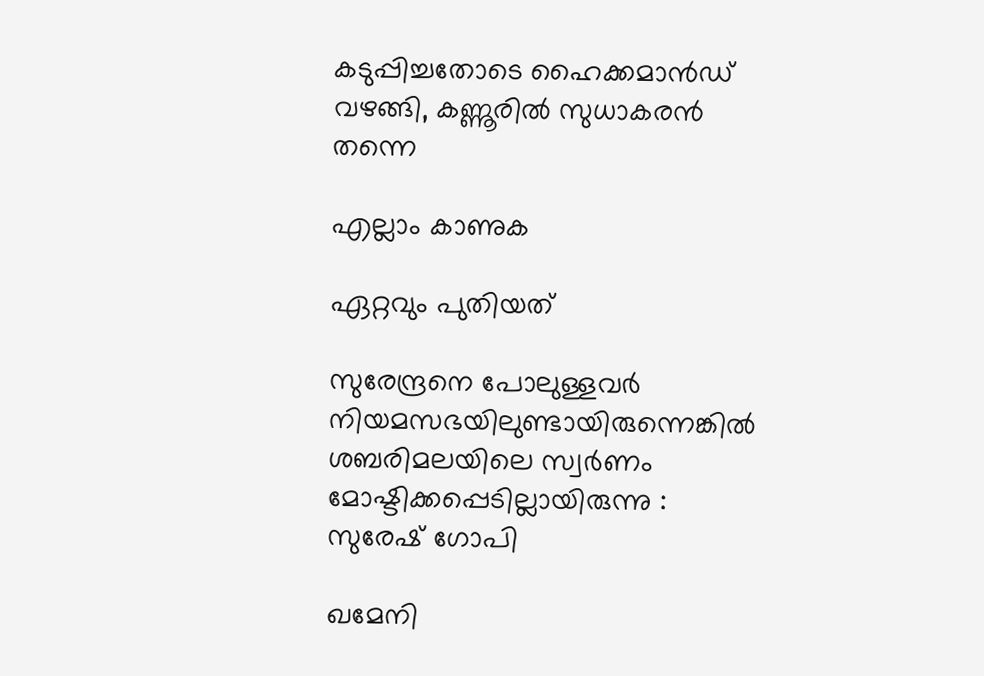കടുപ്പിച്ചതോടെ ഹൈക്കമാൻഡ് വഴങ്ങി, കണ്ണൂരിൽ സുധാകരൻ തന്നെ

എല്ലാം കാണുക

ഏറ്റവും പുതിയത്

സുരേന്ദ്രനെ പോലുള്ളവർ നിയമസഭയിലുണ്ടായിരുന്നെങ്കിൽ ശബരിമലയിലെ സ്വർണം മോഷ്ടിക്കപ്പെടില്ലായിരുന്നു : സുരേഷ് ഗോപി

ഖമേനി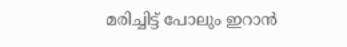മരിച്ചിട്ട് പോലും ഇറാൻ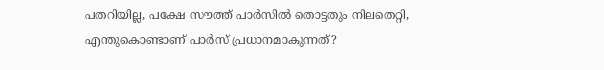പതറിയില്ല, പക്ഷേ സൗത്ത് പാർസിൽ തൊട്ടതും നിലതെറ്റി, എന്തുകൊണ്ടാണ് പാർസ് പ്രധാനമാകുന്നത്?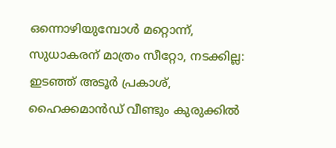ഒന്നൊഴിയുമ്പോൾ മറ്റൊന്ന്, സുധാകരന് മാത്രം സീറ്റോ, നടക്കില്ല: ഇടഞ്ഞ് അടൂർ പ്രകാശ്, ഹൈക്കമാൻഡ് വീണ്ടും കുരുക്കിൽ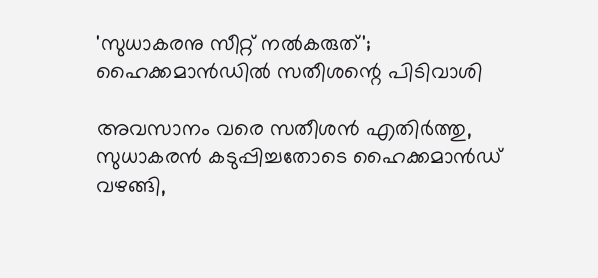'സുധാകരനു സീറ്റ് നൽകരുത്'; ഹൈക്കമാൻഡിൽ സതീശന്റെ പിടിവാശി

അവസാനം വരെ സതീശൻ എതിർത്തു, സുധാകരൻ കടുപ്പിച്ചതോടെ ഹൈക്കമാൻഡ് വഴങ്ങി,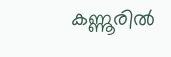കണ്ണൂരിൽ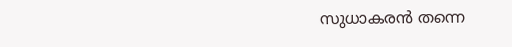സുധാകരൻ തന്നെ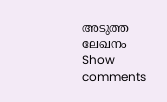അടുത്ത ലേഖനം
Show comments